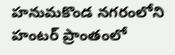హనుమకొండ నగరంలోని హంటర్ ప్రాంతంలో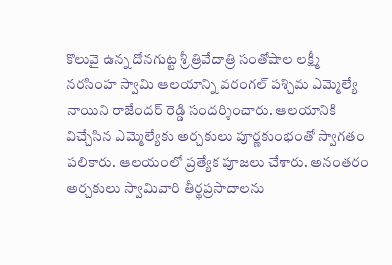కొలువై ఉన్న దోనగుట్ట శ్రీ త్రివేదాత్రి సంతోషాల లక్ష్మీ నరసింహ స్వామి ఆలయాన్ని వరంగల్ పశ్చిమ ఎమ్మెల్యే నాయిని రాజేందర్ రెడ్డి సందర్శించారు. ఆలయానికి విచ్చేసిన ఎమ్మెల్యేకు అర్చకులు పూర్ణకుంభంతో స్వాగతం పలికారు. ఆలయంలో ప్రత్యేక పూజలు చేశారు. అనంతరం అర్చకులు స్వామివారి తీర్థప్రసాదాలను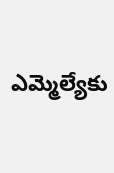ఎమ్మెల్యేకు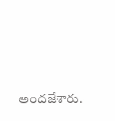అందజేశారు.